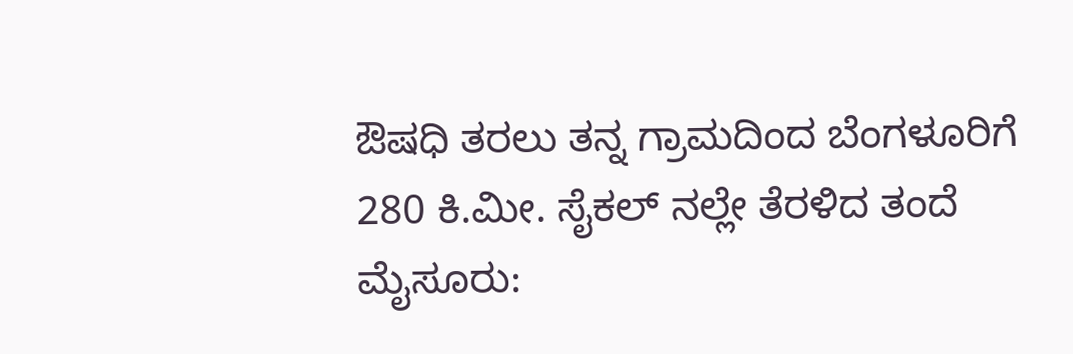ಔಷಧಿ ತರಲು ತನ್ನ ಗ್ರಾಮದಿಂದ ಬೆಂಗಳೂರಿಗೆ 280 ಕಿ.ಮೀ. ಸೈಕಲ್ ನಲ್ಲೇ ತೆರಳಿದ ತಂದೆ
ಮೈಸೂರು: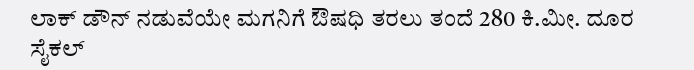ಲಾಕ್ ಡೌನ್ ನಡುವೆಯೇ ಮಗನಿಗೆ ಔಷಧಿ ತರಲು ತಂದೆ 280 ಕಿ.ಮೀ. ದೂರ ಸೈಕಲ್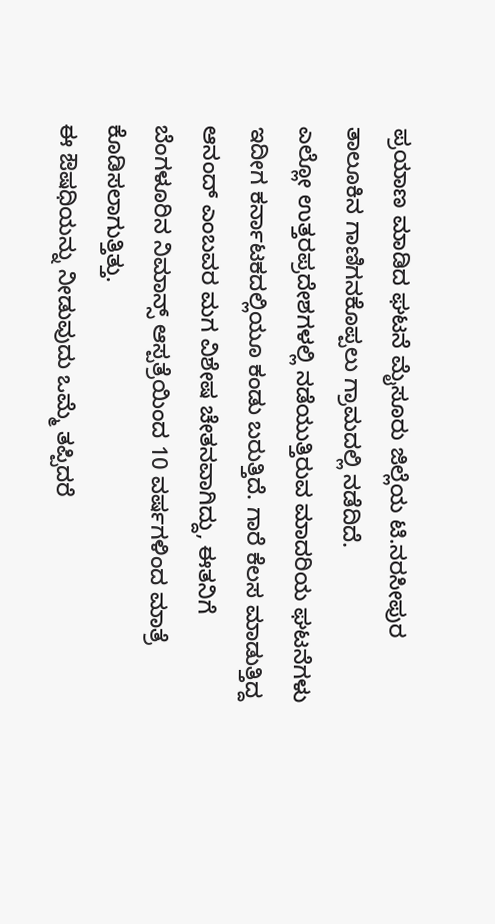ಪ್ರಯಾಣ ಮಾಡಿದ ಘಟನೆ ಮೈಸೂರು ಜಿಲ್ಲೆಯ ಟಿ.ನರಸೀಪುರ ತಾಲೂಕಿನ ಗಾಣಿಗನಕೊಪ್ಪಲು ಗ್ರಾಮದಲ್ಲಿ ನಡೆದಿದೆ.
ಎಲ್ಲೋ ಉತ್ತರಪ್ರದೇಶಗಳಲ್ಲಿ ನಡೆಯುತ್ತಿರುವ ಮಾದರಿಯ ಘಟನೆಗಳು ಇದೀಗ ಕರ್ನಾಟಕದಲ್ಲಿಯೂ ಕಂಡು ಬರುತ್ತಿದೆ. ಗಾರೆ ಕೆಲಸ ಮಾಡುತ್ತಿದ್ದ ಆನಂದ್ ಎಂಬವರ ಮಗ ವಿಶೇಷ ಚೇತನವಾಗಿದ್ದು, ಈತನಿಗೆ ಬೆಂಗಳೂರಿನ ನಿಮಾನ್ಸ್ ಆಸ್ಪತ್ರೆಯಿಂದ 10 ವರ್ಷಗಳಿಂದ ಮಾತ್ರೆ ಕೊಡಿಸಲಾಗುತ್ತಿತ್ತು.
ಈ ಔಷಧಿಯನ್ನು ನೀಡುವುದು ಒಮ್ಮೆ ತಪ್ಪಿದರೆ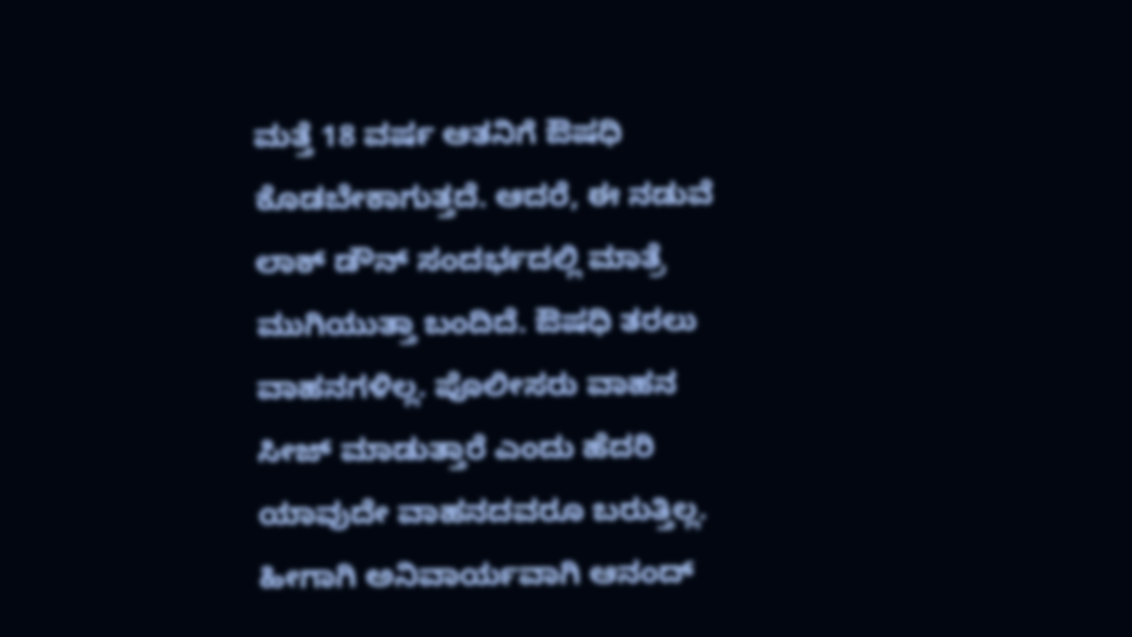ಮತ್ತೆ 18 ವರ್ಷ ಆತನಿಗೆ ಔಷಧಿ ಕೊಡಬೇಕಾಗುತ್ತದೆ. ಆದರೆ, ಈ ನಡುವೆ ಲಾಕ್ ಡೌನ್ ಸಂದರ್ಭದಲ್ಲಿ ಮಾತ್ರೆ ಮುಗಿಯುತ್ತಾ ಬಂದಿದೆ. ಔಷಧಿ ತರಲು ವಾಹನಗಳಿಲ್ಲ. ಪೊಲೀಸರು ವಾಹನ ಸೀಜ್ ಮಾಡುತ್ತಾರೆ ಎಂದು ಹೆದರಿ ಯಾವುದೇ ವಾಹನದವರೂ ಬರುತ್ತಿಲ್ಲ. ಹೀಗಾಗಿ ಅನಿವಾರ್ಯವಾಗಿ ಆನಂದ್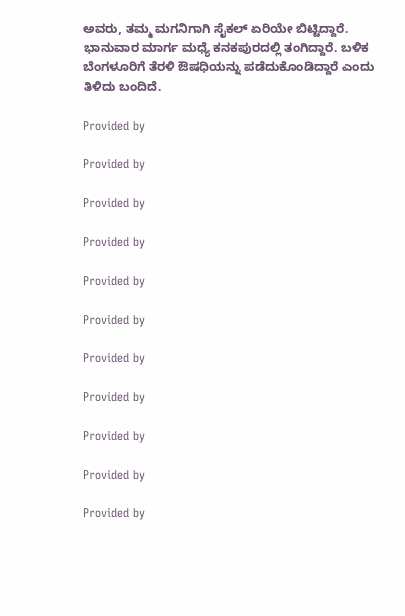ಅವರು, ತಮ್ಮ ಮಗನಿಗಾಗಿ ಸೈಕಲ್ ಏರಿಯೇ ಬಿಟ್ಟಿದ್ದಾರೆ. ಭಾನುವಾರ ಮಾರ್ಗ ಮಧ್ಯೆ ಕನಕಪುರದಲ್ಲಿ ತಂಗಿದ್ದಾರೆ. ಬಳಿಕ ಬೆಂಗಳೂರಿಗೆ ತೆರಳಿ ಔಷಧಿಯನ್ನು ಪಡೆದುಕೊಂಡಿದ್ದಾರೆ ಎಂದು ತಿಳಿದು ಬಂದಿದೆ.

Provided by

Provided by

Provided by

Provided by

Provided by

Provided by

Provided by

Provided by

Provided by

Provided by

Provided by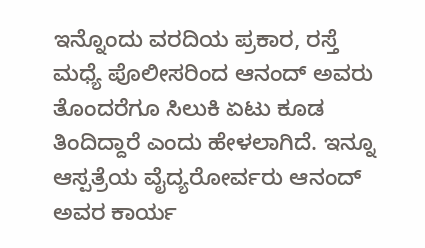ಇನ್ನೊಂದು ವರದಿಯ ಪ್ರಕಾರ, ರಸ್ತೆ ಮಧ್ಯೆ ಪೊಲೀಸರಿಂದ ಆನಂದ್ ಅವರು ತೊಂದರೆಗೂ ಸಿಲುಕಿ ಏಟು ಕೂಡ ತಿಂದಿದ್ದಾರೆ ಎಂದು ಹೇಳಲಾಗಿದೆ. ಇನ್ನೂ ಆಸ್ಪತ್ರೆಯ ವೈದ್ಯರೋರ್ವರು ಆನಂದ್ ಅವರ ಕಾರ್ಯ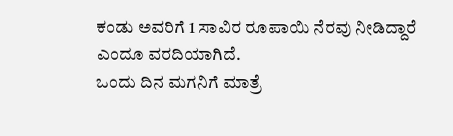ಕಂಡು ಅವರಿಗೆ 1 ಸಾವಿರ ರೂಪಾಯಿ ನೆರವು ನೀಡಿದ್ದಾರೆ ಎಂದೂ ವರದಿಯಾಗಿದೆ.
ಒಂದು ದಿನ ಮಗನಿಗೆ ಮಾತ್ರೆ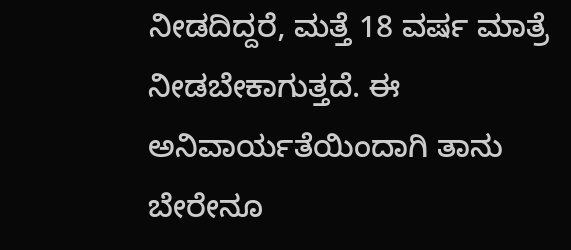ನೀಡದಿದ್ದರೆ, ಮತ್ತೆ 18 ವರ್ಷ ಮಾತ್ರೆ ನೀಡಬೇಕಾಗುತ್ತದೆ. ಈ ಅನಿವಾರ್ಯತೆಯಿಂದಾಗಿ ತಾನು ಬೇರೇನೂ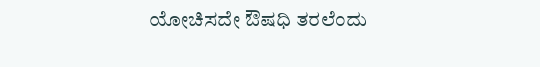ಯೋಚಿಸದೇ ಔಷಧಿ ತರಲೆಂದು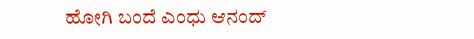ಹೋಗಿ ಬಂದೆ ಎಂಧು ಆನಂದ್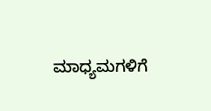ಮಾಧ್ಯಮಗಳಿಗೆ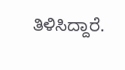ತಿಳಿಸಿದ್ದಾರೆ.